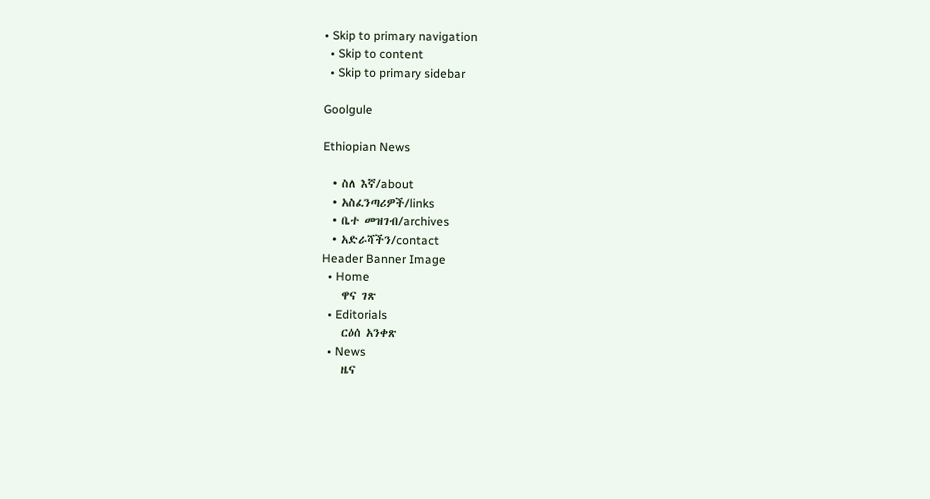• Skip to primary navigation
  • Skip to content
  • Skip to primary sidebar

Goolgule

Ethiopian News

  • ስለ እኛ/about
  • አስፈንጣሪዎች/links
  • ቤተ መዝገብ/archives
  • አድራሻችን/contact
Header Banner Image
  • Home
    ዋና ገጽ
  • Editorials
    ርዕሰ አንቀጽ
  • News
    ዜና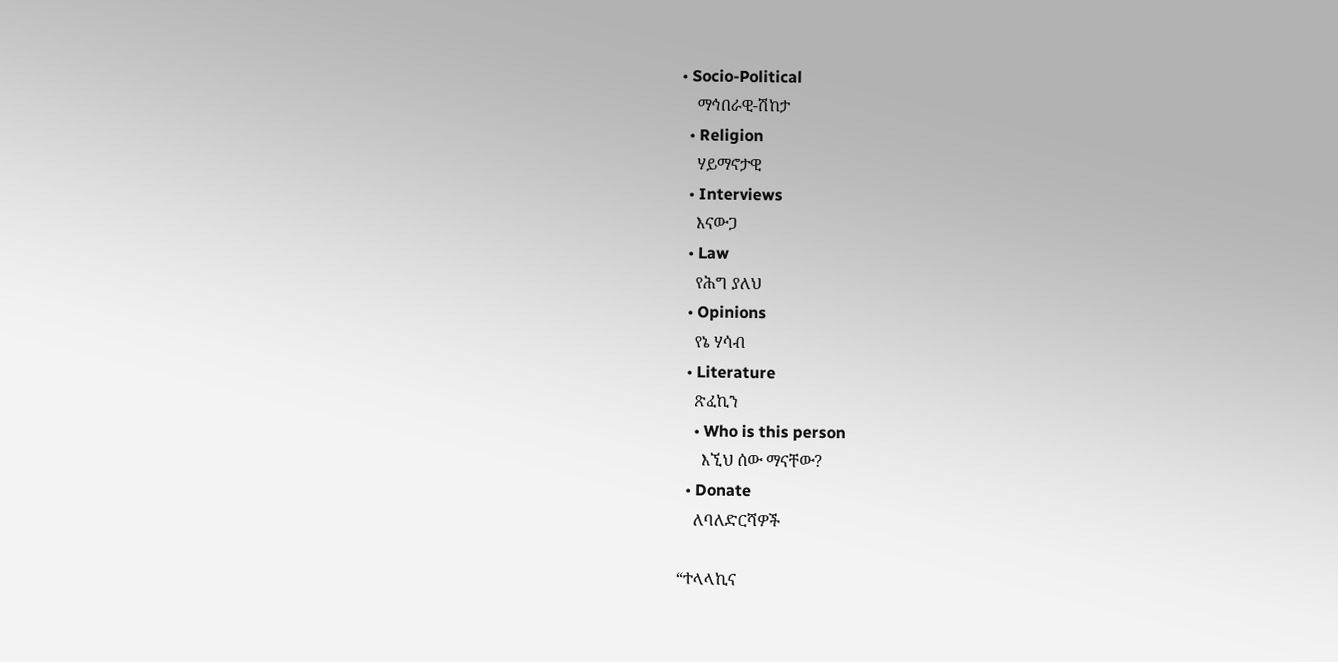• Socio-Political
    ማኅበራዊ-ሽከታ
  • Religion
    ሃይማኖታዊ
  • Interviews
    እናውጋ
  • Law
    የሕግ ያለህ
  • Opinions
    የኔ ሃሳብ
  • Literature
    ጽፈኪን
    • Who is this person
      እኚህ ሰው ማናቸው?
  • Donate
    ለባለድርሻዎች

“ተላላኪና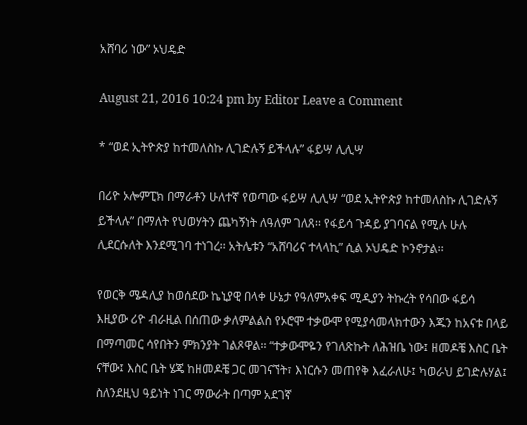አሸባሪ ነው” ኦህዴድ

August 21, 2016 10:24 pm by Editor Leave a Comment

* “ወደ ኢትዮጵያ ከተመለስኩ ሊገድሉኝ ይችላሉ” ፋይሣ ሊሊሣ

በሪዮ ኦሎምፒክ በማራቶን ሁለተኛ የወጣው ፋይሣ ሊሊሣ “ወደ ኢትዮጵያ ከተመለስኩ ሊገድሉኝ ይችላሉ” በማለት የህወሃትን ጨካኝነት ለዓለም ገለጸ፡፡ የፋይሳ ጉዳይ ያገባናል የሚሉ ሁሉ ሊደርሱለት እንደሚገባ ተነገረ፡፡ አትሌቱን “አሸባሪና ተላላኪ” ሲል ኦህዴድ ኮንኖታል፡፡

የወርቅ ሜዳሊያ ከወሰደው ኬኒያዊ በላቀ ሁኔታ የዓለምአቀፍ ሚዲያን ትኩረት የሳበው ፋይሳ እዚያው ሪዮ ብራዚል በሰጠው ቃለምልልስ የኦሮሞ ተቃውሞ የሚያሳመላክተውን እጁን ከአናቱ በላይ በማጣመር ሳየበትን ምክንያት ገልጾዋል፡፡ “ተቃውሞዬን የገለጽኩት ለሕዝቤ ነው፤ ዘመዶቼ እስር ቤት ናቸው፤ እስር ቤት ሄጄ ከዘመዶቼ ጋር መገናኘት፣ እነርሱን መጠየቅ እፈራለሁ፤ ካወራህ ይገድሉሃል፤ ስለንደዚህ ዓይነት ነገር ማውራት በጣም አደገኛ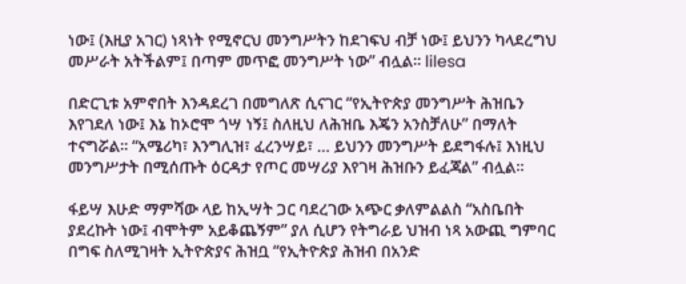ነው፤ (እዚያ አገር) ነጻነት የሚኖርህ መንግሥትን ከደገፍህ ብቻ ነው፤ ይህንን ካላደረግህ መሥራት አትችልም፤ በጣም መጥፎ መንግሥት ነው” ብሏል፡፡ lilesa

በድርጊቱ አምኖበት እንዳደረገ በመግለጽ ሲናገር “የኢትዮጵያ መንግሥት ሕዝቤን እየገደለ ነው፤ እኔ ከኦሮሞ ጎሣ ነኝ፤ ስለዚህ ለሕዝቤ እጄን አንስቻለሁ” በማለት ተናግሯል፡፡ “አሜሪካ፣ እንግሊዝ፣ ፈረንሣይ፣ … ይህንን መንግሥት ይደግፋሉ፤ እነዚህ መንግሥታት በሚሰጡት ዕርዳታ የጦር መሣሪያ እየገዛ ሕዝቡን ይፈጃል” ብሏል፡፡

ፋይሣ እሁድ ማምሻው ላይ ከኢሣት ጋር ባደረገው አጭር ቃለምልልስ “አስቤበት ያደረኩት ነው፤ ብሞትም አይቆጨኝም” ያለ ሲሆን የትግራይ ህዝብ ነጻ አውጪ ግምባር በግፍ ስለሚገዛት ኢትዮጵያና ሕዝቧ “የኢትዮጵያ ሕዝብ በአንድ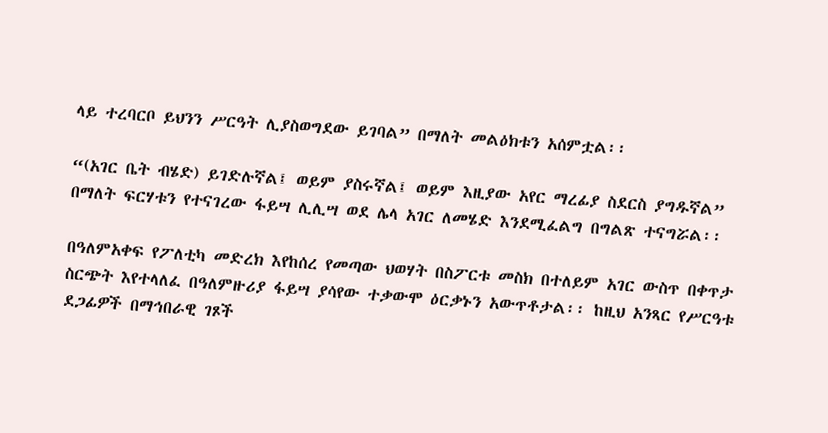ላይ ተረባርቦ ይህንን ሥርዓት ሊያስወግደው ይገባል” በማለት መልዕክቱን አሰምቷል፡፡

“(አገር ቤት ብሄድ) ይገድሉኛል፤ ወይም ያስሩኛል፤ ወይም እዚያው አየር ማረፊያ ስደርስ ያግዱኛል” በማለት ፍርሃቱን የተናገረው ፋይሣ ሊሊሣ ወደ ሌላ አገር ለመሄድ እንደሚፈልግ በግልጽ ተናግሯል፡፡

በዓለምአቀፍ የፖለቲካ መድረክ እየከሰረ የመጣው ህወሃት በስፖርቱ መስክ በተለይም አገር ውስጥ በቀጥታ ስርጭት እየተላለፈ በዓለምዙሪያ ፋይሣ ያሳየው ተቃውሞ ዕርቃኑን አውጥቶታል፡፡ ከዚህ አንጻር የሥርዓቱ ደጋፊዎች በማኅበራዊ ገጾች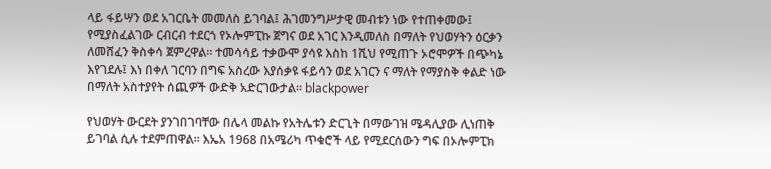ላይ ፋይሣን ወደ አገርቤት መመለስ ይገባል፤ ሕገመንግሥታዊ መብቱን ነው የተጠቀመው፤ የሚያስፈልገው ርብርብ ተደርጎ የኦሎምፒኩ ጀግና ወደ አገር እንዲመለስ በማለት የህወሃትን ዕርቃን ለመሸፈን ቅስቀሳ ጀምረዋል፡፡ ተመሳሳይ ተቃውሞ ያሳዩ እስከ 1ሺህ የሚጠጉ ኦሮሞዎች በጭካኔ እየገደሉ፤ እነ በቀለ ገርባን በግፍ አስረው እያሰቃዩ ፋይሳን ወደ አገርን ና ማለት የማያስቅ ቀልድ ነው በማለት አስተያየት ሰጪዎች ውድቅ አድርገውታል፡፡ blackpower

የህወሃት ውርደት ያንገበገባቸው በሌላ መልኩ የአትሌቱን ድርጊት በማውገዝ ሜዳሊያው ሊነጠቅ ይገባል ሲሉ ተደምጠዋል፡፡ እኤአ 1968 በአሜሪካ ጥቁሮች ላይ የሚደርሰውን ግፍ በኦሎምፒክ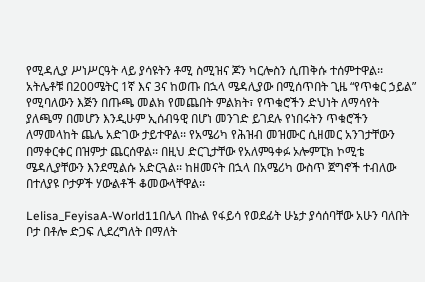የሚዳሊያ ሥነሥርዓት ላይ ያሳዩትን ቶሚ ስሚዝና ጆን ካርሎስን ሲጠቅሱ ተሰምተዋል፡፡ አትሌቶቹ በ200ሜትር 1ኛ እና 3ና ከወጡ በኋላ ሜዳሊያው በሚሰጥበት ጊዜ “የጥቁር ኃይል” የሚባለውን እጅን በጡጫ መልክ የመጨበት ምልክት፣ የጥቁሮችን ድህነት ለማሳየት ያለጫማ በመሆን እንዲሁም ኢሰብዓዊ በሆነ መንገድ ይገደሉ የነበሩትን ጥቁሮችን ለማመላከት ጨሌ አድገው ታይተዋል፡፡ የአሜሪካ የሕዝብ መዝሙር ሲዘመር አንገታቸውን በማቀርቀር በዝምታ ጨርሰዋል፡፡ በዚህ ድርጊታቸው የአለምዓቀፉ ኦሎምፒክ ኮሚቴ ሜዳሊያቸውን እንደሚልሱ አድርጓል፡፡ ከዘመናት በኋላ በአሜሪካ ውስጥ ጀግኖች ተብለው በተለያዩ ቦታዎች ሃውልቶች ቆመውላቸዋል፡፡

Lelisa_FeyisaA-World11በሌላ በኩል የፋይሳ የወደፊት ሁኔታ ያሳሰባቸው አሁን ባለበት ቦታ በቶሎ ድጋፍ ሊደረግለት በማለት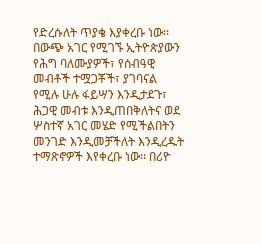የድረሱለት ጥያቄ እያቀረቡ ነው፡፡ በውጭ አገር የሚገኙ ኢትዮጵያውን የሕግ ባለሙያዎች፣ የሰብዓዊ መብቶች ተሟጋቾች፣ ያገባናል የሚሉ ሁሉ ፋይሣን እንዲታደጉ፣ ሕጋዊ መብቱ እንዲጠበቅለትና ወደ ሦስተኛ አገር መሄድ የሚችልበትን መንገድ እንዲመቻችለት እንዲረዱት ተማጽኖዎች እየቀረቡ ነው፡፡ በሪዮ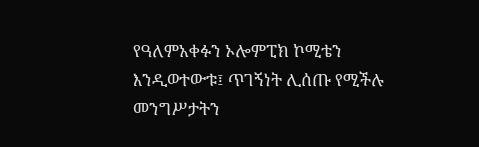የዓለምአቀፉን ኦሎምፒክ ኮሚቴን እንዲወተውቱ፤ ጥገኝነት ሊሰጡ የሚችሉ መንግሥታትን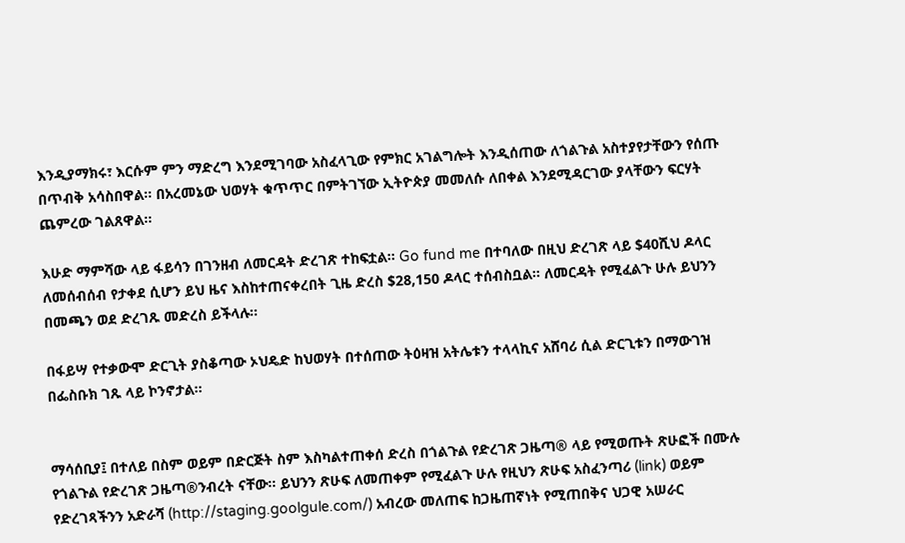እንዲያማክሩ፣ እርሱም ምን ማድረግ እንደሚገባው አስፈላጊው የምክር አገልግሎት እንዲሰጠው ለጎልጉል አስተያየታቸውን የሰጡ በጥብቅ አሳስበዋል፡፡ በአረመኔው ህወሃት ቁጥጥር በምትገኘው ኢትዮጵያ መመለሱ ለበቀል እንደሚዳርገው ያላቸውን ፍርሃት ጨምረው ገልጸዋል፡፡

እሁድ ማምሻው ላይ ፋይሳን በገንዘብ ለመርዳት ድረገጽ ተከፍቷል፡፡ Go fund me በተባለው በዚህ ድረገጽ ላይ $40ሺህ ዶላር ለመሰብሰብ የታቀደ ሲሆን ይህ ዜና እስከተጠናቀረበት ጊዜ ድረስ $28,150 ዶላር ተሰብስቧል፡፡ ለመርዳት የሚፈልጉ ሁሉ ይህንን በመጫን ወደ ድረገጹ መድረስ ይችላሉ፡፡

በፋይሣ የተቃውሞ ድርጊት ያስቆጣው ኦህዴድ ከህወሃት በተሰጠው ትዕዛዝ አትሌቱን ተላላኪና አሸባሪ ሲል ድርጊቱን በማውገዝ በፌስቡክ ገጹ ላይ ኮንኖታል፡፡


ማሳሰቢያ፤ በተለይ በስም ወይም በድርጅት ስም እስካልተጠቀሰ ድረስ በጎልጉል የድረገጽ ጋዜጣ® ላይ የሚወጡት ጽሁፎች በሙሉ የጎልጉል የድረገጽ ጋዜጣ®ንብረት ናቸው፡፡ ይህንን ጽሁፍ ለመጠቀም የሚፈልጉ ሁሉ የዚህን ጽሁፍ አስፈንጣሪ (link) ወይም የድረገጻችንን አድራሻ (http://staging.goolgule.com/) አብረው መለጠፍ ከጋዜጠኛነት የሚጠበቅና ህጋዊ አሠራር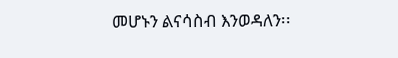መሆኑን ልናሳስብ እንወዳለን፡፡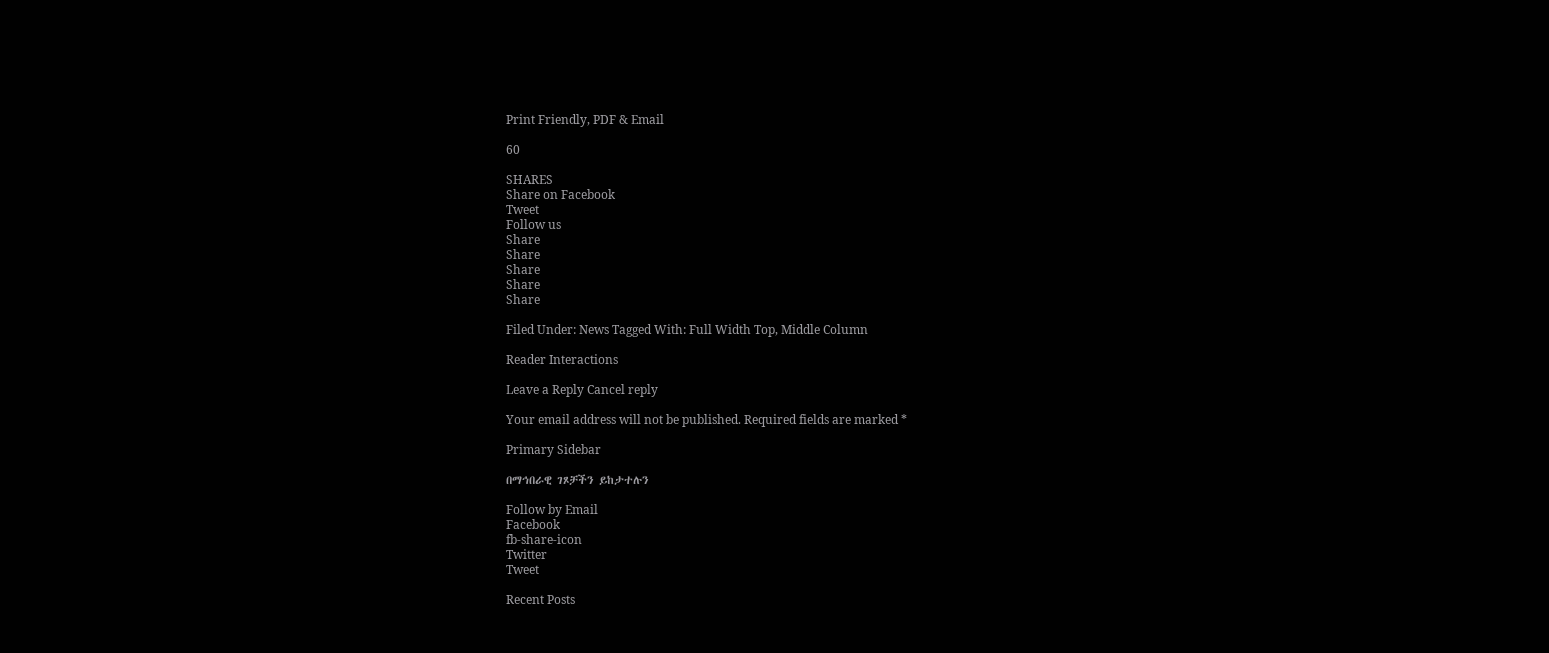Print Friendly, PDF & Email

60

SHARES
Share on Facebook
Tweet
Follow us
Share
Share
Share
Share
Share

Filed Under: News Tagged With: Full Width Top, Middle Column

Reader Interactions

Leave a Reply Cancel reply

Your email address will not be published. Required fields are marked *

Primary Sidebar

በማኅበራዊ ገጾቻችን ይከታተሉን

Follow by Email
Facebook
fb-share-icon
Twitter
Tweet

Recent Posts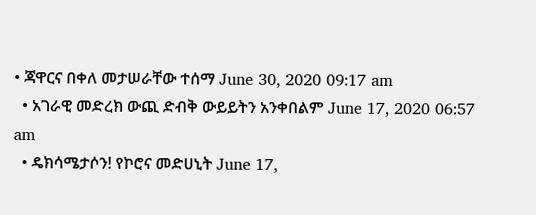• ጃዋርና በቀለ መታሠራቸው ተሰማ June 30, 2020 09:17 am
  • አገራዊ መድረክ ውጪ ድብቅ ውይይትን አንቀበልም June 17, 2020 06:57 am
  • ዴክሳሜታሶን! የኮሮና መድሀኒት June 17,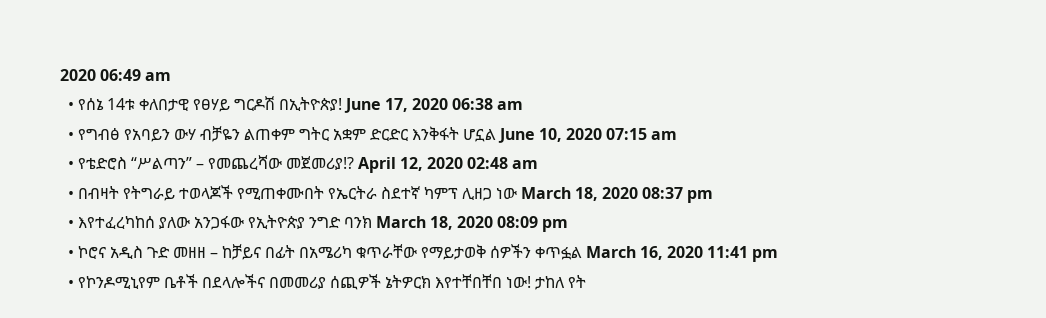2020 06:49 am
  • የሰኔ 14ቱ ቀለበታዊ የፀሃይ ግርዶሽ በኢትዮጵያ! June 17, 2020 06:38 am
  • የግብፅ የአባይን ውሃ ብቻዬን ልጠቀም ግትር አቋም ድርድር እንቅፋት ሆኗል June 10, 2020 07:15 am
  • የቴድሮስ “ሥልጣን” – የመጨረሻው መጀመሪያ!? April 12, 2020 02:48 am
  • በብዛት የትግራይ ተወላጆች የሚጠቀሙበት የኤርትራ ስደተኛ ካምፕ ሊዘጋ ነው March 18, 2020 08:37 pm
  • እየተፈረካከሰ ያለው አንጋፋው የኢትዮጵያ ንግድ ባንክ March 18, 2020 08:09 pm
  • ኮሮና አዲስ ጉድ መዘዘ – ከቻይና በፊት በአሜሪካ ቁጥራቸው የማይታወቅ ሰዎችን ቀጥፏል March 16, 2020 11:41 pm
  • የኮንዶሚኒየም ቤቶች በደላሎችና በመመሪያ ሰጪዎች ኔትዎርክ እየተቸበቸበ ነው! ታከለ የት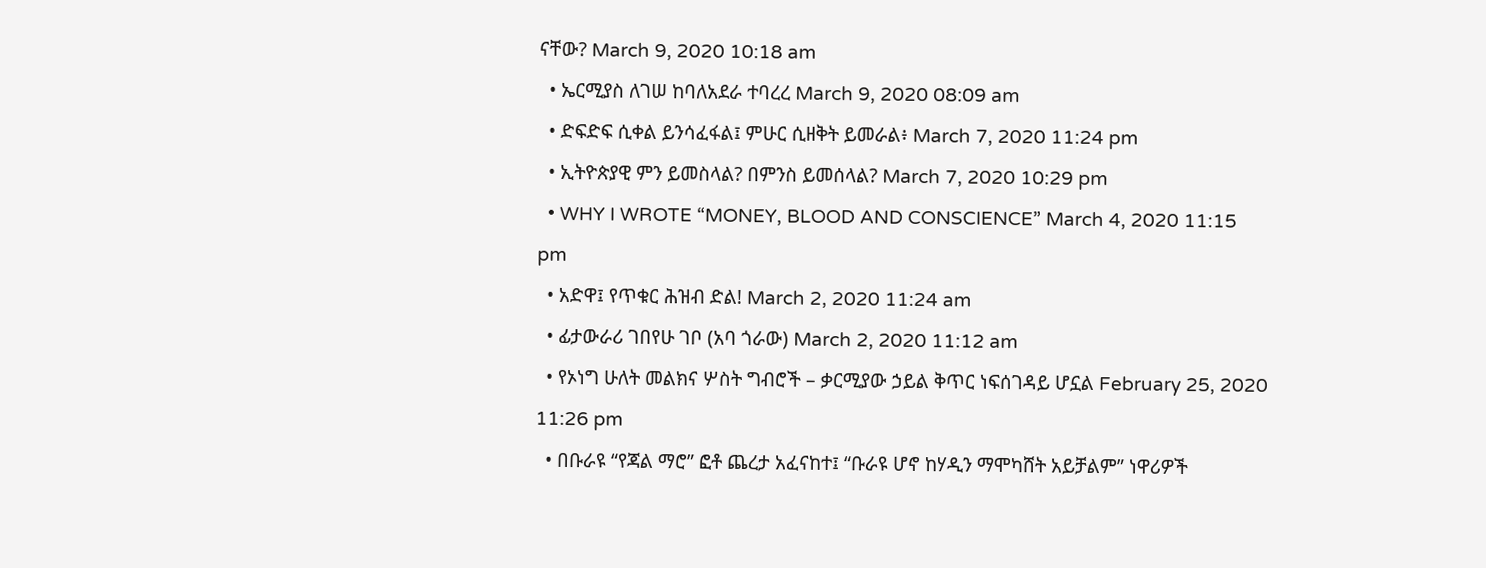ናቸው? March 9, 2020 10:18 am
  • ኤርሚያስ ለገሠ ከባለአደራ ተባረረ March 9, 2020 08:09 am
  • ድፍድፍ ሲቀል ይንሳፈፋል፤ ምሁር ሲዘቅት ይመራል፥ March 7, 2020 11:24 pm
  • ኢትዮጵያዊ ምን ይመስላል? በምንስ ይመሰላል? March 7, 2020 10:29 pm
  • WHY I WROTE “MONEY, BLOOD AND CONSCIENCE” March 4, 2020 11:15 pm
  • አድዋ፤ የጥቁር ሕዝብ ድል! March 2, 2020 11:24 am
  • ፊታውራሪ ገበየሁ ገቦ (አባ ጎራው) March 2, 2020 11:12 am
  • የኦነግ ሁለት መልክና ሦስት ግብሮች – ቃርሚያው ኃይል ቅጥር ነፍሰገዳይ ሆኗል February 25, 2020 11:26 pm
  • በቡራዩ “የጃል ማሮ” ፎቶ ጨረታ አፈናከተ፤ “ቡራዩ ሆኖ ከሃዲን ማሞካሸት አይቻልም” ነዋሪዎች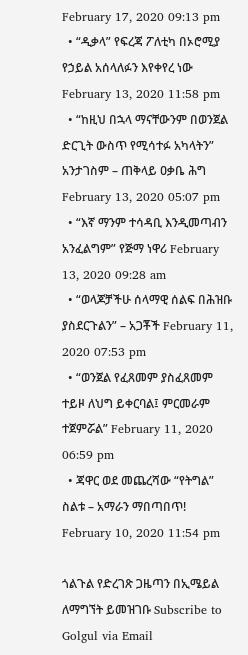February 17, 2020 09:13 pm
  • “ዲቃላ” የፍረጃ ፖለቲካ በኦሮሚያ የኃይል አሰላለፉን እየቀየረ ነው February 13, 2020 11:58 pm
  • “ከዚህ በኋላ ማናቸውንም በወንጀል ድርጊት ውስጥ የሚሳተፉ አካላትን” አንታገስም – ጠቅላይ ዐቃቤ ሕግ February 13, 2020 05:07 pm
  • “እኛ ማንም ተሳዳቢ እንዲመጣብን አንፈልግም” የጅማ ነዋሪ February 13, 2020 09:28 am
  • “ወላጆቻችሁ ሰላማዊ ሰልፍ በሕዝቡ ያስደርጉልን” – አጋቾች February 11, 2020 07:53 pm
  • “ወንጀል የፈጸመም ያስፈጸመም ተይዞ ለህግ ይቀርባል፤ ምርመራም ተጀምሯል” February 11, 2020 06:59 pm
  • ጃዋር ወደ መጨረሻው “የትግል” ስልቱ – አማራን ማበጣበጥ! February 10, 2020 11:54 pm

ጎልጉል የድረገጽ ጋዜጣን በኢሜይል ለማግኘት ይመዝገቡ Subscribe to Golgul via Email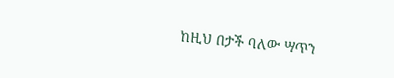ከዚህ በታች ባለው ሣጥን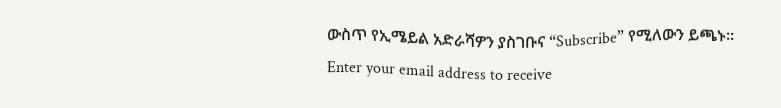ውስጥ የኢሜይል አድራሻዎን ያስገቡና “Subscribe” የሚለውን ይጫኑ፡፡
Enter your email address to receive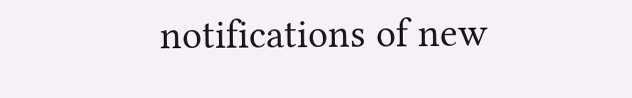notifications of new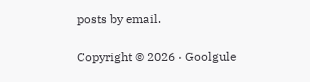posts by email.

Copyright © 2026 · Goolgule